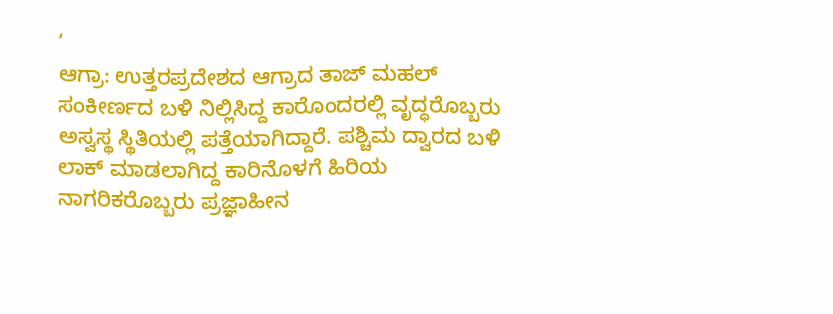‘
ಆಗ್ರಾ: ಉತ್ತರಪ್ರದೇಶದ ಆಗ್ರಾದ ತಾಜ್ ಮಹಲ್ ಸಂಕೀರ್ಣದ ಬಳಿ ನಿಲ್ಲಿಸಿದ್ದ ಕಾರೊಂದರಲ್ಲಿ ವೃದ್ಧರೊಬ್ಬರು ಅಸ್ವಸ್ಥ ಸ್ಥಿತಿಯಲ್ಲಿ ಪತ್ತೆಯಾಗಿದ್ದಾರೆ. ಪಶ್ಚಿಮ ದ್ವಾರದ ಬಳಿ ಲಾಕ್ ಮಾಡಲಾಗಿದ್ದ ಕಾರಿನೊಳಗೆ ಹಿರಿಯ ನಾಗರಿಕರೊಬ್ಬರು ಪ್ರಜ್ಞಾಹೀನ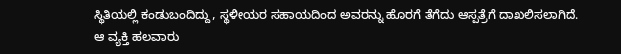ಸ್ಥಿತಿಯಲ್ಲಿ ಕಂಡುಬಂದಿದ್ದು, ಸ್ಥಳೀಯರ ಸಹಾಯದಿಂದ ಅವರನ್ನು ಹೊರಗೆ ತೆಗೆದು ಆಸ್ಪತ್ರೆಗೆ ದಾಖಲಿಸಲಾಗಿದೆ.
ಆ ವ್ಯಕ್ತಿ ಹಲವಾರು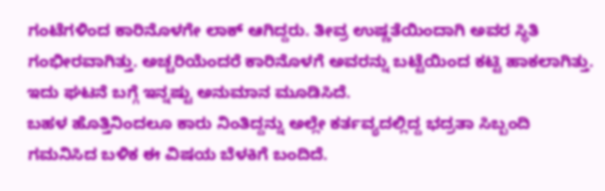ಗಂಟೆಗಳಿಂದ ಕಾರಿನೊಳಗೇ ಲಾಕ್ ಆಗಿದ್ದರು. ತೀವ್ರ ಉಷ್ಣತೆಯಿಂದಾಗಿ ಅವರ ಸ್ಥಿತಿ ಗಂಭೀರವಾಗಿತ್ತು. ಅಚ್ಚರಿಯೆಂದರೆ ಕಾರಿನೊಳಗೆ ಅವರನ್ನು ಬಟ್ಟೆಯಿಂದ ಕಟ್ಟಿ ಹಾಕಲಾಗಿತ್ತು. ಇದು ಘಟನೆ ಬಗ್ಗೆ ಇನ್ನಷ್ಟು ಅನುಮಾನ ಮೂಡಿಸಿದೆ.
ಬಹಳ ಹೊತ್ತಿನಿಂದಲೂ ಕಾರು ನಿಂತಿದ್ದನ್ನು ಅಲ್ಲೇ ಕರ್ತವ್ಯದಲ್ಲಿದ್ದ ಭದ್ರತಾ ಸಿಬ್ಬಂದಿ ಗಮನಿಸಿದ ಬಳಿಕ ಈ ವಿಷಯ ಬೆಳಕಿಗೆ ಬಂದಿದೆ.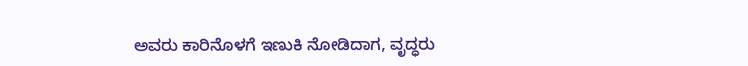ಅವರು ಕಾರಿನೊಳಗೆ ಇಣುಕಿ ನೋಡಿದಾಗ, ವೃದ್ಧರು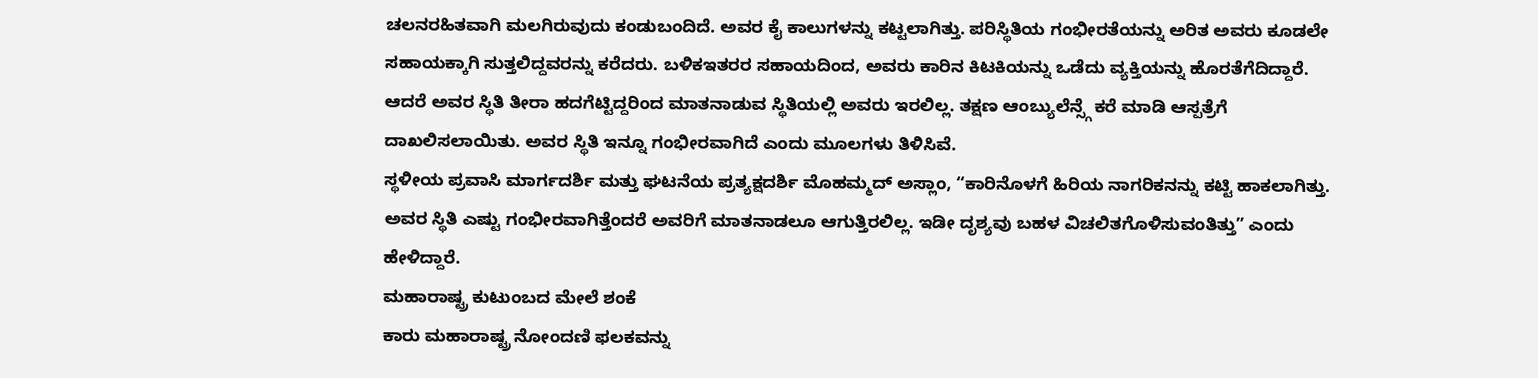ಚಲನರಹಿತವಾಗಿ ಮಲಗಿರುವುದು ಕಂಡುಬಂದಿದೆ. ಅವರ ಕೈ ಕಾಲುಗಳನ್ನು ಕಟ್ಟಲಾಗಿತ್ತು. ಪರಿಸ್ಥಿತಿಯ ಗಂಭೀರತೆಯನ್ನು ಅರಿತ ಅವರು ಕೂಡಲೇ ಸಹಾಯಕ್ಕಾಗಿ ಸುತ್ತಲಿದ್ದವರನ್ನು ಕರೆದರು. ಬಳಿಕಇತರರ ಸಹಾಯದಿಂದ, ಅವರು ಕಾರಿನ ಕಿಟಕಿಯನ್ನು ಒಡೆದು ವ್ಯಕ್ತಿಯನ್ನು ಹೊರತೆಗೆದಿದ್ದಾರೆ.
ಆದರೆ ಅವರ ಸ್ಥಿತಿ ತೀರಾ ಹದಗೆಟ್ಟಿದ್ದರಿಂದ ಮಾತನಾಡುವ ಸ್ಥಿತಿಯಲ್ಲಿ ಅವರು ಇರಲಿಲ್ಲ. ತಕ್ಷಣ ಆಂಬ್ಯುಲೆನ್ಸ್ಗೆ ಕರೆ ಮಾಡಿ ಆಸ್ಪತ್ರೆಗೆ ದಾಖಲಿಸಲಾಯಿತು. ಅವರ ಸ್ಥಿತಿ ಇನ್ನೂ ಗಂಭೀರವಾಗಿದೆ ಎಂದು ಮೂಲಗಳು ತಿಳಿಸಿವೆ.
ಸ್ಥಳೀಯ ಪ್ರವಾಸಿ ಮಾರ್ಗದರ್ಶಿ ಮತ್ತು ಘಟನೆಯ ಪ್ರತ್ಯಕ್ಷದರ್ಶಿ ಮೊಹಮ್ಮದ್ ಅಸ್ಲಾಂ, “ಕಾರಿನೊಳಗೆ ಹಿರಿಯ ನಾಗರಿಕನನ್ನು ಕಟ್ಟಿ ಹಾಕಲಾಗಿತ್ತು. ಅವರ ಸ್ಥಿತಿ ಎಷ್ಟು ಗಂಭೀರವಾಗಿತ್ತೆಂದರೆ ಅವರಿಗೆ ಮಾತನಾಡಲೂ ಆಗುತ್ತಿರಲಿಲ್ಲ. ಇಡೀ ದೃಶ್ಯವು ಬಹಳ ವಿಚಲಿತಗೊಳಿಸುವಂತಿತ್ತು” ಎಂದು ಹೇಳಿದ್ದಾರೆ.
ಮಹಾರಾಷ್ಟ್ರ ಕುಟುಂಬದ ಮೇಲೆ ಶಂಕೆ
ಕಾರು ಮಹಾರಾಷ್ಟ್ರ ನೋಂದಣಿ ಫಲಕವನ್ನು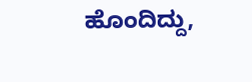ಹೊಂದಿದ್ದು,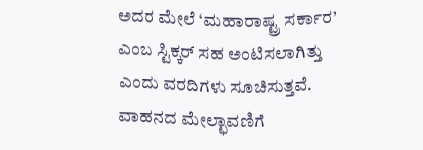ಅದರ ಮೇಲೆ ‘ಮಹಾರಾಷ್ಟ್ರ ಸರ್ಕಾರ’ ಎಂಬ ಸ್ಟಿಕ್ಕರ್ ಸಹ ಅಂಟಿಸಲಾಗಿತ್ತು ಎಂದು ವರದಿಗಳು ಸೂಚಿಸುತ್ತವೆ. ವಾಹನದ ಮೇಲ್ಛಾವಣಿಗೆ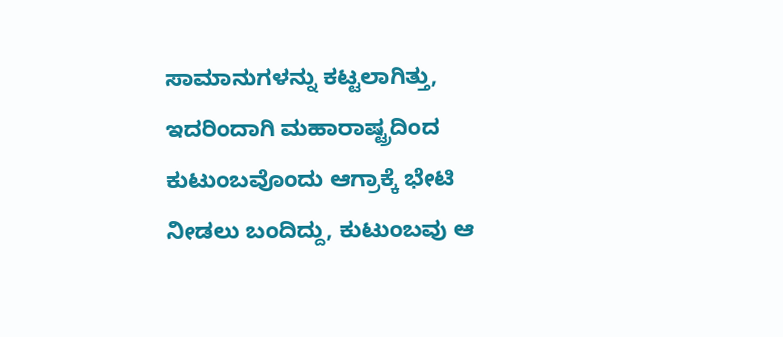ಸಾಮಾನುಗಳನ್ನು ಕಟ್ಟಲಾಗಿತ್ತು, ಇದರಿಂದಾಗಿ ಮಹಾರಾಷ್ಟ್ರದಿಂದ ಕುಟುಂಬವೊಂದು ಆಗ್ರಾಕ್ಕೆ ಭೇಟಿ ನೀಡಲು ಬಂದಿದ್ದು, ಕುಟುಂಬವು ಆ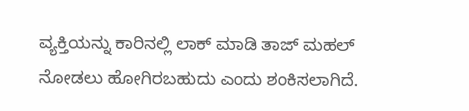ವ್ಯಕ್ತಿಯನ್ನು ಕಾರಿನಲ್ಲಿ ಲಾಕ್ ಮಾಡಿ ತಾಜ್ ಮಹಲ್ ನೋಡಲು ಹೋಗಿರಬಹುದು ಎಂದು ಶಂಕಿಸಲಾಗಿದೆ.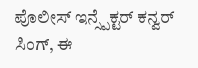ಪೊಲೀಸ್ ಇನ್ಸ್ಪೆಕ್ಟರ್ ಕನ್ವರ್ ಸಿಂಗ್, ಈ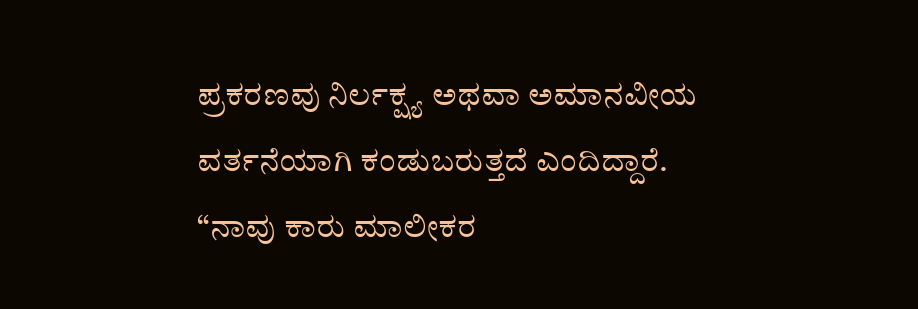ಪ್ರಕರಣವು ನಿರ್ಲಕ್ಷ್ಯ ಅಥವಾ ಅಮಾನವೀಯ ವರ್ತನೆಯಾಗಿ ಕಂಡುಬರುತ್ತದೆ ಎಂದಿದ್ದಾರೆ. “ನಾವು ಕಾರು ಮಾಲೀಕರ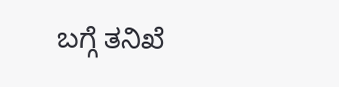ಬಗ್ಗೆ ತನಿಖೆ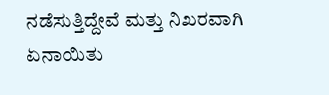ನಡೆಸುತ್ತಿದ್ದೇವೆ ಮತ್ತು ನಿಖರವಾಗಿ ಏನಾಯಿತು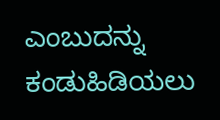ಎಂಬುದನ್ನು ಕಂಡುಹಿಡಿಯಲು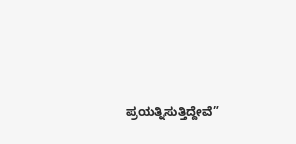ಪ್ರಯತ್ನಿಸುತ್ತಿದ್ದೇವೆ”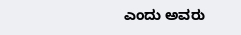ಎಂದು ಅವರು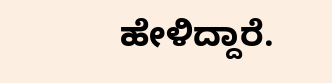ಹೇಳಿದ್ದಾರೆ.